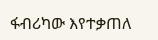ፋብሪካው እየተቃጠለ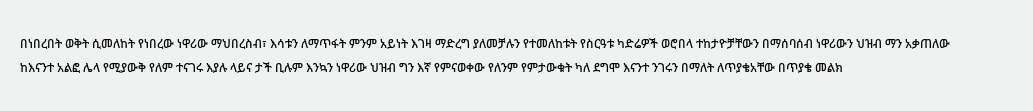በነበረበት ወቅት ሲመለከት የነበረው ነዋሪው ማህበረስብ፣ እሳቱን ለማጥፋት ምንም አይነት እገዛ ማድረግ ያለመቻሉን የተመለከቱት የስርዓቱ ካድሬዎች ወሮበላ ተከታዮቻቸውን በማሰባሰብ ነዋሪውን ህዝብ ማን አቃጠለው ከእናንተ አልፎ ሌላ የሚያውቅ የለም ተናገሩ እያሉ ላይና ታች ቢሉም እንኳን ነዋሪው ህዝብ ግን እኛ የምናወቀው የለንም የምታውቁት ካለ ደግሞ እናንተ ንገሩን በማለት ለጥያቄአቸው በጥያቄ መልክ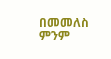በመመለስ ምንም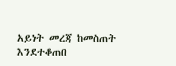አይነት መረጃ ከመስጠት እንደተቆጠበ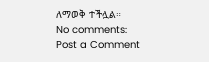ለማወቅ ተችሏል።
No comments:
Post a Comment